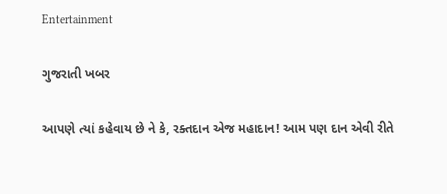Entertainment

ગુજરાતી ખબર

આપણે ત્યાં કહેવાય છે ને કે, રક્તદાન એજ મહાદાન! આમ પણ દાન એવી રીતે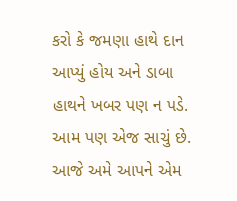કરો કે જમણા હાથે દાન આપ્યું હોય અને ડાબા હાથને ખબર પણ ન પડે. આમ પણ એજ સાચું છે. આજે અમે આપને એમ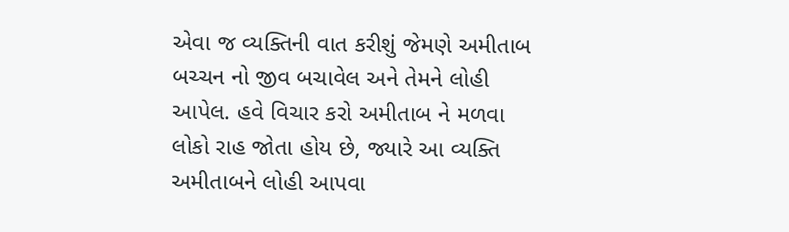એવા જ વ્યક્તિની વાત કરીશું જેમણે અમીતાબ બચ્ચન નો જીવ બચાવેલ અને તેમને લોહી આપેલ. હવે વિચાર કરો અમીતાબ ને મળવા લોકો રાહ જોતા હોય છે, જ્યારે આ વ્યક્તિ અમીતાબને લોહી આપવા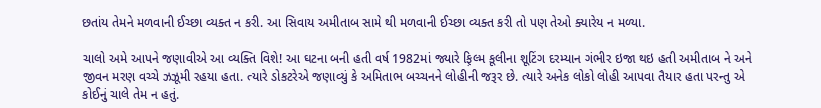છતાંય તેમને મળવાની ઈચ્છા વ્યક્ત ન કરી. આ સિવાય અમીતાબ સામે થી મળવાની ઈચ્છા વ્યક્ત કરી તો પણ તેઓ ક્યારેય ન મળ્યા.

ચાલો અમે આપને જણાવીએ આ વ્યક્તિ વિશે! આ ઘટના બની હતી વર્ષ 1982માં જ્યારે ફ઼િલ્મ કૂલીના શૂટિંગ દરમ્યાન ગંભીર ઇજા થઇ હતી અમીતાબ ને અને જીવન મરણ વચ્ચે ઝઝૂમી રહયા હતા. ત્યારે ડોકટરેએ જણાવ્યું કે અમિતાભ બચ્ચનને લોહીની જરૂર છે. ત્યારે અનેક લોકો લોહી આપવા તૈયાર હતા પરન્તુ એ કોઈનું ચાલે તેમ ન હતું.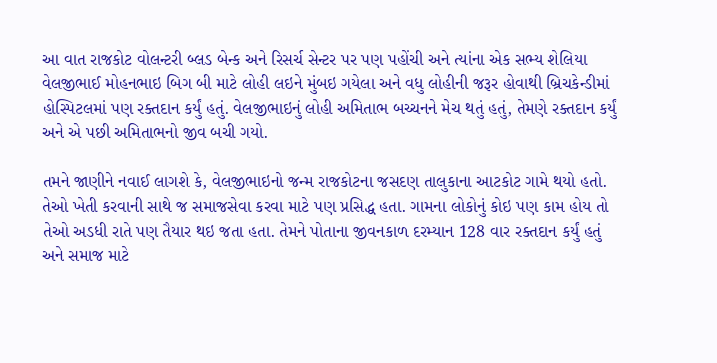આ વાત રાજકોટ વોલન્ટરી બ્લડ બેન્ક અને રિસર્ચ સેન્ટર પર પણ પહોંચી અને ત્યાંના એક સભ્ય શેલિયા વેલજીભાઈ મોહનભાઇ બિગ બી માટે લોહી લઇને મુંબઇ ગયેલા અને વધુ લોહીની જરૂર હોવાથી બ્રિચકેન્ડીમાં હોસ્પિટલમાં પણ રક્તદાન કર્યું હતું. વેલજીભાઇનું લોહી અમિતાભ બચ્ચનને મેચ થતું હતું, તેમણે રક્તદાન કર્યું અને એ પછી અમિતાભનો જીવ બચી ગયો.

તમને જાણીને નવાઈ લાગશે કે, વેલજીભાઇનો જન્મ રાજકોટના જસદણ તાલુકાના આટકોટ ગામે થયો હતો. તેઓ ખેતી કરવાની સાથે જ સમાજસેવા કરવા માટે પણ પ્રસિદ્ધ હતા. ગામના લોકોનું કોઇ પણ કામ હોય તો તેઓ અડધી રાતે પણ તૈયાર થઇ જતા હતા. તેમને પોતાના જીવનકાળ દરમ્યાન 128 વાર રક્તદાન કર્યું હતું અને સમાજ માટે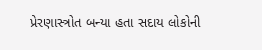પ્રેરણાસ્ત્રોત બન્યા હતા સદાય લોકોની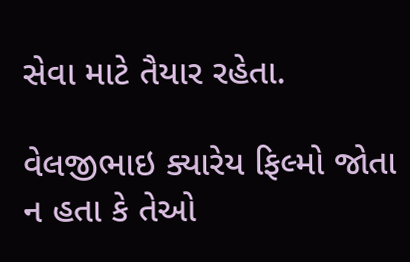સેવા માટે તૈયાર રહેતા.

વેલજીભાઇ ક્યારેય ફિલ્મો જોતા ન હતા કે તેઓ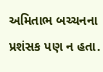અમિતાભ બચ્ચનના પ્રશંસક પણ ન હતા.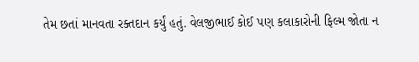તેમ છતાં માનવતા રક્તદાન કર્યું હતું. વેલજીભાઈ કોઈ પણ કલાકારોની ફિલ્મ જોતા ન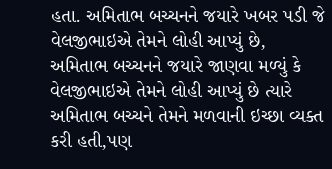હતા. અમિતાભ બચ્ચનને જયારે ખબર પડી જે વેલજીભાઇએ તેમને લોહી આપ્યું છે, અમિતાભ બચ્ચનને જયારે જાણવા મળ્યું કે વેલજીભાઇએ તેમને લોહી આપ્યું છે ત્યારે અમિતાભ બચ્ચને તેમને મળવાની ઇચ્છા વ્યક્ત કરી હતી,પણ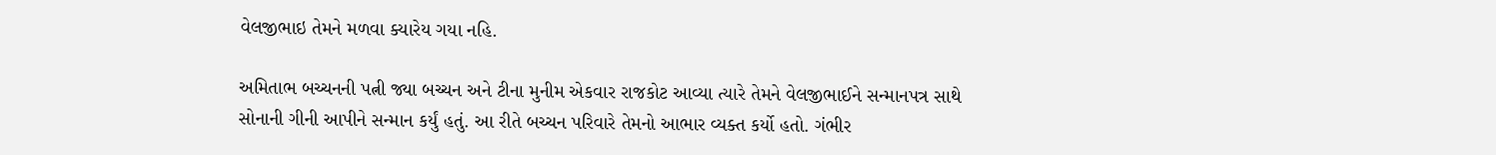વેલજીભાઇ તેમને મળવા ક્યારેય ગયા નહિ.

અમિતાભ બચ્ચનની પત્ની જ્યા બચ્ચન અને ટીના મુનીમ એકવાર રાજકોટ આવ્યા ત્યારે તેમને વેલજીભાઈને સન્માનપત્ર સાથે સોનાની ગીની આપીને સન્માન કર્યું હતું. આ રીતે બચ્ચન પરિવારે તેમનો આભાર વ્યક્ત કર્યો હતો. ગંભીર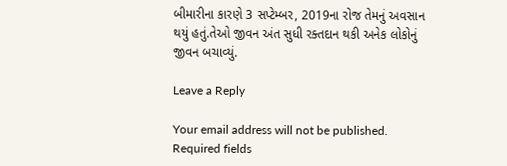બીમારીના કારણે 3 સપ્ટેમ્બર, 2019ના રોજ તેમનું અવસાન થયું હતું.તેઓ જીવન અંત સુધી રક્તદાન થકી અનેક લોકોનું જીવન બચાવ્યું.

Leave a Reply

Your email address will not be published. Required fields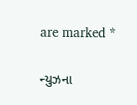are marked *

ન્યુઝના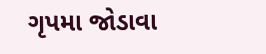ગૃપમા જોડાવા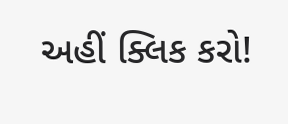અહીં ક્લિક કરો!